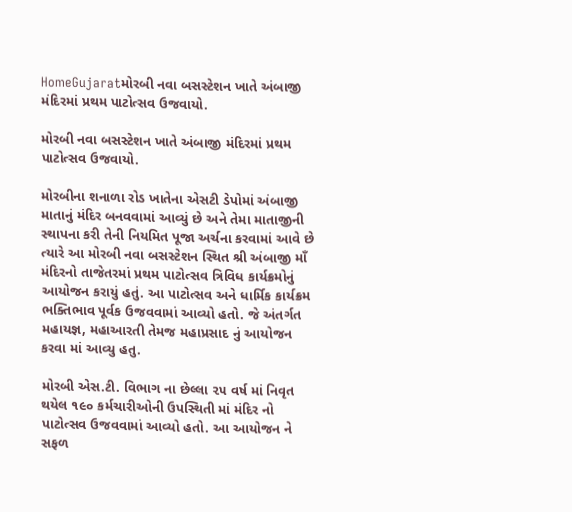HomeGujaratમોરબી નવા બસસ્ટેશન ખાતે અંબાજી મંદિરમાં પ્રથમ પાટોત્સવ ઉજવાયો.

મોરબી નવા બસસ્ટેશન ખાતે અંબાજી મંદિરમાં પ્રથમ પાટોત્સવ ઉજવાયો.

મોરબીના શનાળા રોડ ખાતેના એસટી ડેપોમાં અંબાજી માતાનું મંદિર બનવવામાં આવ્યું છે અને તેમા માતાજીની સ્થાપના કરી તેની નિયમિત પૂજા અર્ચના કરવામાં આવે છે ત્યારે આ મોરબી નવા બસસ્ટેશન સ્થિત શ્રી અંબાજી માઁ મંદિરનો તાજેતરમાં પ્રથમ પાટોત્સવ ત્રિવિધ કાર્યક્રમોનું આયોજન કરાયું હતું. આ પાટોત્સવ અને ધાર્મિક કાર્યક્રમ ભક્તિભાવ પૂર્વક ઉજવવામાં આવ્યો હતો. જે અંતર્ગત મહાયજ્ઞ, મહાઆરતી તેમજ મહાપ્રસાદ નું આયોજન કરવા માં આવ્યુ હતુ.

મોરબી એસ.ટી. વિભાગ ના છેલ્લા ૨૫ વર્ષ માં નિવૃત થયેલ ૧૯૦ કર્મચારીઓની ઉપસ્થિતી માં મંદિર નો પાટોત્સવ ઉજવવામાં આવ્યો હતો. આ આયોજન ને સફળ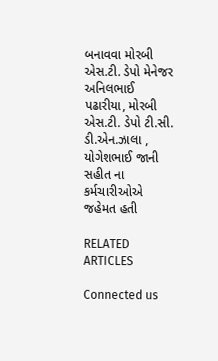બનાવવા મોરબી એસ.ટી. ડેપો મેનેજર અનિલભાઈ પઢારીયા, મોરબી એસ.ટી. ડેપો ટી.સી. ડી.એન.ઝાલા , યોગેશભાઈ જાની સહીત ના કર્મચારીઓએ જહેમત હતી

RELATED ARTICLES

Connected us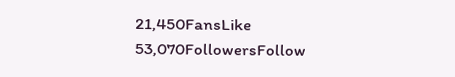21,450FansLike
53,070FollowersFollow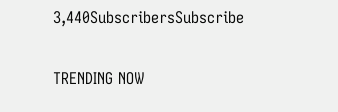3,440SubscribersSubscribe

TRENDING NOW